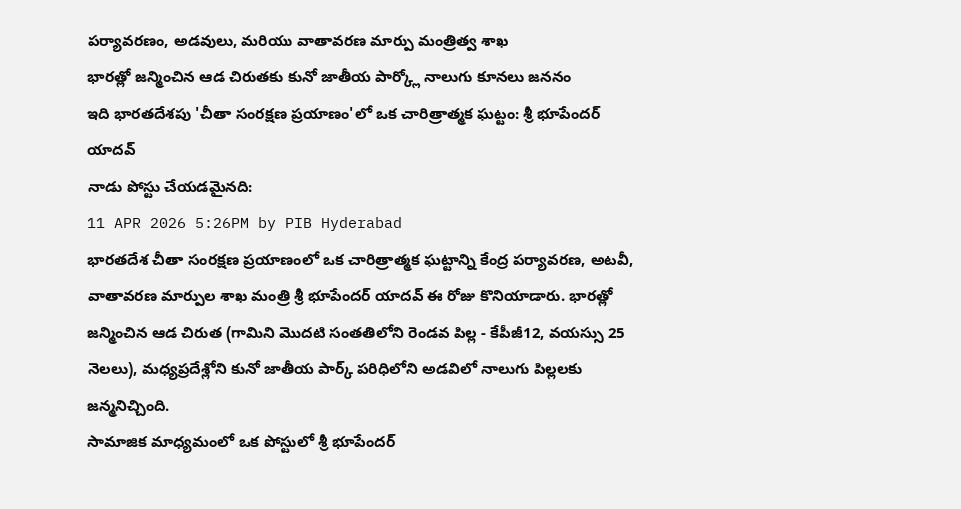పర్యావరణం, అడవులు, మరియు వాతావరణ మార్పు మంత్రిత్వ శాఖ
భారత్లో జన్మించిన ఆడ చిరుతకు కునో జాతీయ పార్క్లో నాలుగు కూనలు జననం
ఇది భారతదేశపు 'చీతా సంరక్షణ ప్రయాణం'లో ఒక చారిత్రాత్మక ఘట్టం: శ్రీ భూపేందర్ యాదవ్
నాడు పోస్టు చేయడమైనది:
11 APR 2026 5:26PM by PIB Hyderabad
భారతదేశ చీతా సంరక్షణ ప్రయాణంలో ఒక చారిత్రాత్మక ఘట్టాన్ని కేంద్ర పర్యావరణ, అటవీ, వాతావరణ మార్పుల శాఖ మంత్రి శ్రీ భూపేందర్ యాదవ్ ఈ రోజు కొనియాడారు. భారత్లో జన్మించిన ఆడ చిరుత (గామిని మొదటి సంతతిలోని రెండవ పిల్ల - కేపీజీ12, వయస్సు 25 నెలలు), మధ్యప్రదేశ్లోని కునో జాతీయ పార్క్ పరిధిలోని అడవిలో నాలుగు పిల్లలకు జన్మనిచ్చింది.
సామాజిక మాధ్యమంలో ఒక పోస్టులో శ్రీ భూపేందర్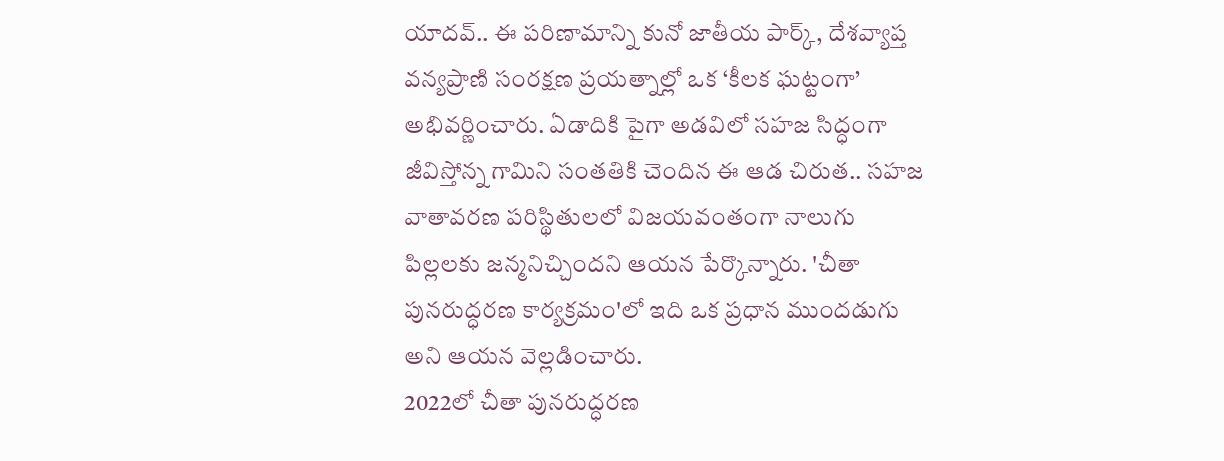యాదవ్.. ఈ పరిణామాన్ని కునో జాతీయ పార్క్, దేశవ్యాప్త వన్యప్రాణి సంరక్షణ ప్రయత్నాల్లో ఒక ‘కీలక ఘట్టంగా’ అభివర్ణించారు. ఏడాదికి పైగా అడవిలో సహజ సిద్ధంగా జీవిస్తోన్న గామిని సంతతికి చెందిన ఈ ఆడ చిరుత.. సహజ వాతావరణ పరిస్థితులలో విజయవంతంగా నాలుగు పిల్లలకు జన్మనిచ్చిందని ఆయన పేర్కొన్నారు. 'చీతా పునరుద్ధరణ కార్యక్రమం'లో ఇది ఒక ప్రధాన ముందడుగు అని ఆయన వెల్లడించారు.
2022లో చీతా పునరుద్ధరణ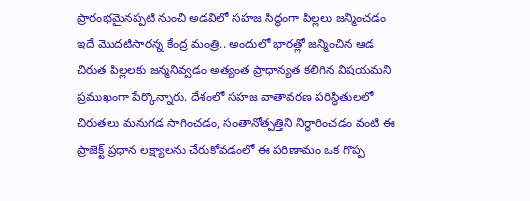ప్రారంభమైనప్పటి నుంచి అడవిలో సహజ సిద్ధంగా పిల్లలు జన్మించడం ఇదే మొదటిసారన్న కేంద్ర మంత్రి.. అందులో భారత్లో జన్మించిన ఆడ చిరుత పిల్లలకు జన్మనివ్వడం అత్యంత ప్రాధాన్యత కలిగిన విషయమని ప్రముఖంగా పేర్కొన్నారు. దేశంలో సహజ వాతావరణ పరిస్థితులలో చిరుతలు మనుగడ సాగించడం, సంతానోత్పత్తిని నిర్ధారించడం వంటి ఈ ప్రాజెక్ట్ ప్రధాన లక్ష్యాలను చేరుకోవడంలో ఈ పరిణామం ఒక గొప్ప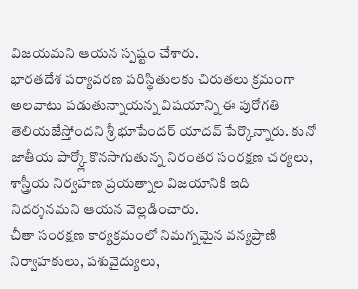విజయమని ఆయన స్పష్టం చేశారు.
భారతదేశ పర్యావరణ పరిస్థితులకు చిరుతలు క్రమంగా అలవాటు పడుతున్నాయన్న విషయాన్ని ఈ పురోగతి తెలియజేస్తోందని శ్రీ భూపేందర్ యాదవ్ పేర్కొన్నారు. కునో జాతీయ పార్క్లో కొనసాగుతున్న నిరంతర సంరక్షణ చర్యలు, శాస్త్రీయ నిర్వహణ ప్రయత్నాల విజయానికి ఇది నిదర్శనమని ఆయన వెల్లడించారు.
చీతా సంరక్షణ కార్యక్రమంలో నిమగ్నమైన వన్యప్రాణి నిర్వాహకులు, పశువైద్యులు,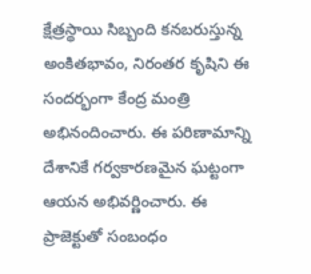క్షేత్రస్థాయి సిబ్బంది కనబరుస్తున్న అంకితభావం, నిరంతర కృషిని ఈ సందర్భంగా కేంద్ర మంత్రి అభినందించారు. ఈ పరిణామాన్ని దేశానికే గర్వకారణమైన ఘట్టంగా ఆయన అభివర్ణించారు. ఈ ప్రాజెక్టుతో సంబంధం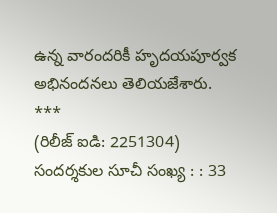ఉన్న వారందరికీ హృదయపూర్వక అభినందనలు తెలియజేశారు.
***
(రిలీజ్ ఐడి: 2251304)
సందర్శకుల సూచీ సంఖ్య : : 33